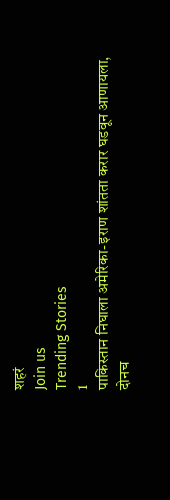शहरं
Join us
Trending Stories
1
पाकिस्तान निघाला अमेरिका-इराण शांतता करार घडवून आणायला, दोनच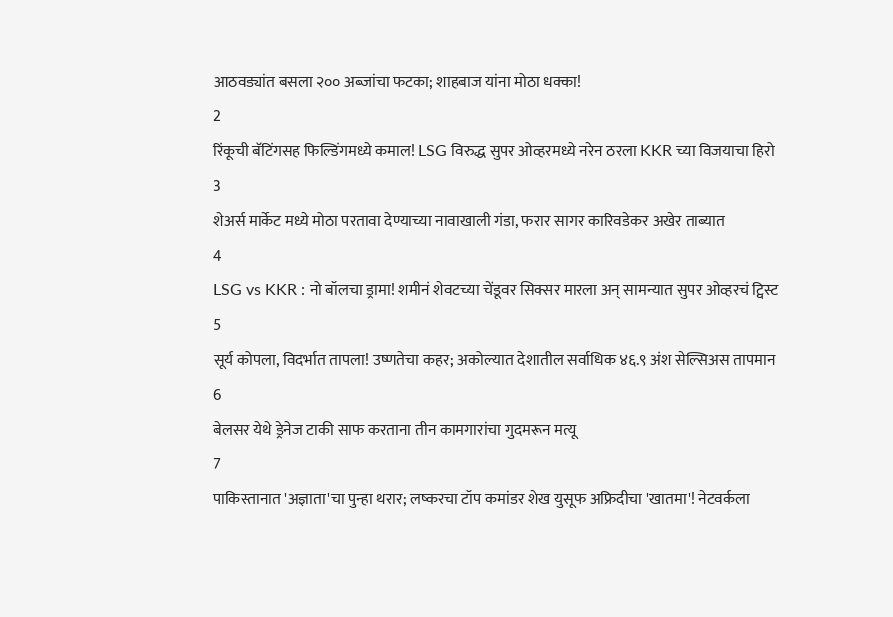आठवड्यांत बसला २०० अब्जांचा फटका; शाहबाज यांना मोठा धक्का!
2
रिंकूची बॅटिंगसह फिल्डिंगमध्ये कमाल! LSG विरुद्ध सुपर ओव्हरमध्ये नरेन ठरला KKR च्या विजयाचा हिरो
3
शेअर्स मार्केट मध्ये मोठा परतावा देण्याच्या नावाखाली गंडा, फरार सागर कारिवडेकर अखेर ताब्यात
4
LSG vs KKR : नो बॉलचा ड्रामा! शमीनं शेवटच्या चेंडूवर सिक्सर मारला अन् सामन्यात सुपर ओव्हरचं ट्विस्ट
5
सूर्य कोपला, विदर्भात तापला! उष्णतेचा कहर; अकोल्यात देशातील सर्वाधिक ४६.९ अंश सेल्सिअस तापमान
6
बेलसर येथे ड्रेनेज टाकी साफ करताना तीन कामगारांचा गुदमरून मत्यू
7
पाकिस्तानात 'अज्ञाता'चा पुन्हा थरार; लष्करचा टॉप कमांडर शेख युसूफ अफ्रिदीचा 'खातमा'! नेटवर्कला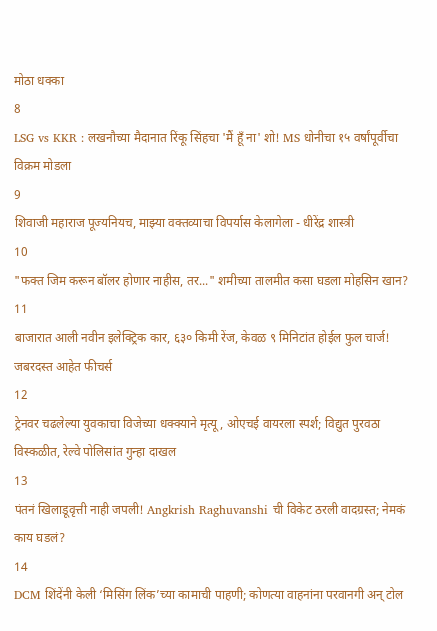मोठा धक्का
8
LSG vs KKR : लखनौच्या मैदानात रिंकू सिंहचा 'मैं हूँ ना' शो! MS धोनीचा १५ वर्षांपूर्वीचा विक्रम मोडला
9
शिवाजी महाराज पूज्यनियच, माझ्या वक्तव्याचा विपर्यास केलागेला - धीरेंद्र शास्त्री
10
"फक्त जिम करून बॉलर होणार नाहीस, तर..." शमीच्या तालमीत कसा घडला मोहसिन खान?
11
बाजारात आली नवीन इलेक्ट्रिक कार, ६३० किमी रेंज, केवळ ९ मिनिटांत होईल फुल चार्ज! जबरदस्त आहेत फीचर्स
12
ट्रेनवर चढलेल्या युवकाचा विजेच्या धक्क्याने मृत्यू, ओएचई वायरला स्पर्श; विद्युत पुरवठा विस्कळीत, रेल्वे पोलिसांत गुन्हा दाखल
13
पंतनं खिलाडूवृत्ती नाही जपली! Angkrish Raghuvanshi ची विकेट ठरली वादग्रस्त; नेमकं काय घडलं?
14
DCM शिंदेंनी केली ‘मिसिंग लिंक’च्या कामाची पाहणी; कोणत्या वाहनांना परवानगी अन् टोल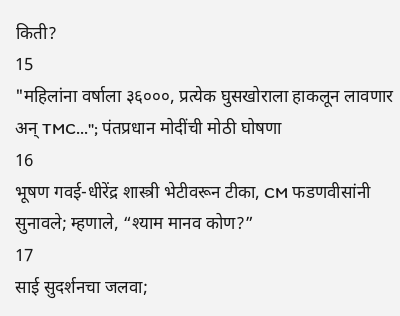किती?
15
"महिलांना वर्षाला ३६०००, प्रत्येक घुसखोराला हाकलून लावणार अन् TMC..."; पंतप्रधान मोदींची मोठी घोषणा
16
भूषण गवई-धीरेंद्र शास्त्री भेटीवरून टीका, CM फडणवीसांनी सुनावले; म्हणाले, “श्याम मानव कोण?”
17
साई सुदर्शनचा जलवा;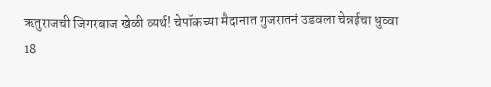ऋतुराजची जिगरबाज खेळी व्यर्थ! चेपॉकच्या मैदानात गुजरातनं उडवला चेन्नईचा धुव्वा
18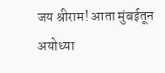जय श्रीराम! आता मुंबईतून अयोध्या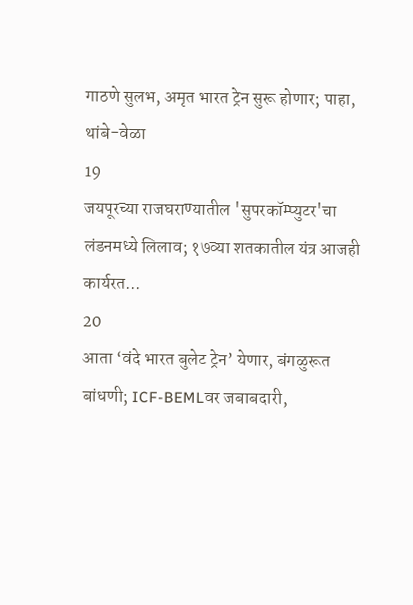गाठणे सुलभ, अमृत भारत ट्रेन सुरू होणार; पाहा, थांबे-वेळा
19
जयपूरच्या राजघराण्यातील 'सुपरकॉम्प्युटर'चा लंडनमध्ये लिलाव; १७व्या शतकातील यंत्र आजही कार्यरत...
20
आता ‘वंदे भारत बुलेट ट्रेन’ येणार, बंगळुरूत बांधणी; ICF-BEMLवर जबाबदारी,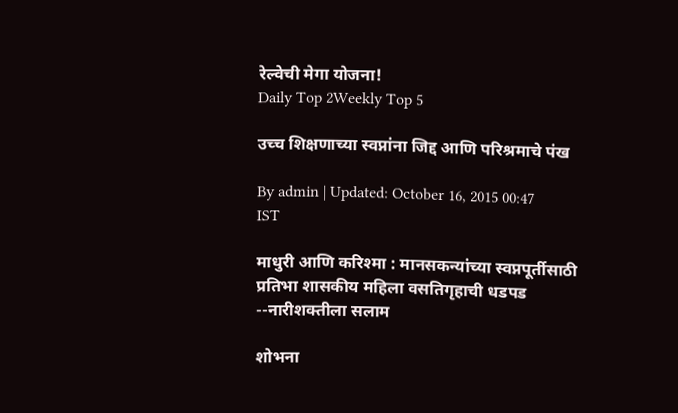रेल्वेची मेगा योजना!
Daily Top 2Weekly Top 5

उच्च शिक्षणाच्या स्वप्नांना जिद्द आणि परिश्रमाचे पंख

By admin | Updated: October 16, 2015 00:47 IST

माधुरी आणि करिश्मा : मानसकन्यांच्या स्वप्नपूर्तीसाठी प्रतिभा शासकीय महिला वसतिगृहाची धडपड --नारीशक्तीला सलाम

शोभना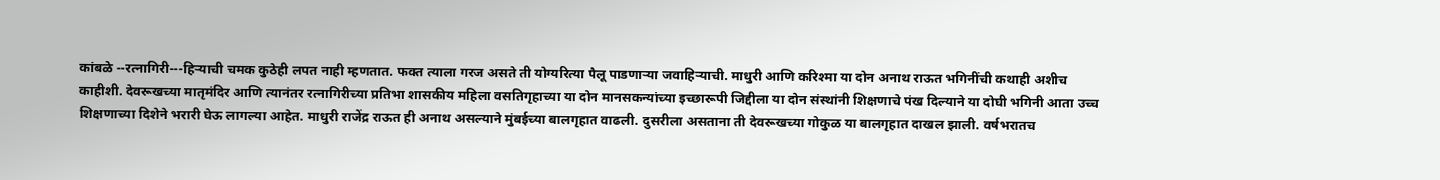कांबळे --रत्नागिरी---हिऱ्याची चमक कुठेही लपत नाही म्हणतात. फक्त त्याला गरज असते ती योग्यरित्या पैलू पाडणाऱ्या जवाहिऱ्याची. माधुरी आणि करिश्मा या दोन अनाथ राऊत भगिनींची कथाही अशीच काहीशी. देवरूखच्या मातृमंदिर आणि त्यानंतर रत्नागिरीच्या प्रतिभा शासकीय महिला वसतिगृहाच्या या दोन मानसकन्यांच्या इच्छारूपी जिद्दीला या दोन संस्थांनी शिक्षणाचे पंख दिल्याने या दोघी भगिनी आता उच्च शिक्षणाच्या दिशेने भरारी घेऊ लागल्या आहेत. माधुरी राजेंद्र राऊत ही अनाथ असल्याने मुंबईच्या बालगृहात वाढली. दुसरीला असताना ती देवरूखच्या गोकुळ या बालगृहात दाखल झाली. वर्षभरातच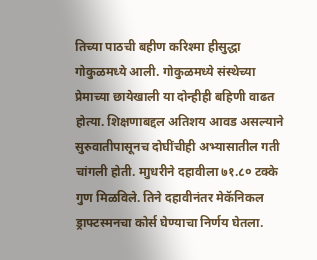तिच्या पाठची बहीण करिश्मा हीसुद्धा गोकुळमध्ये आली. गोकुळमध्ये संस्थेच्या प्रेमाच्या छायेखाली या दोन्हीही बहिणी वाढत होत्या. शिक्षणाबद्दल अतिशय आवड असल्याने सुरुवातीपासूनच दोघींचीही अभ्यासातील गती चांगली होती. माुधरीने दहावीला ७१.८० टक्के गुण मिळविले. तिने दहावीनंतर मेकॅनिकल ड्राफ्टस्मनचा कोर्स घेण्याचा निर्णय घेतला.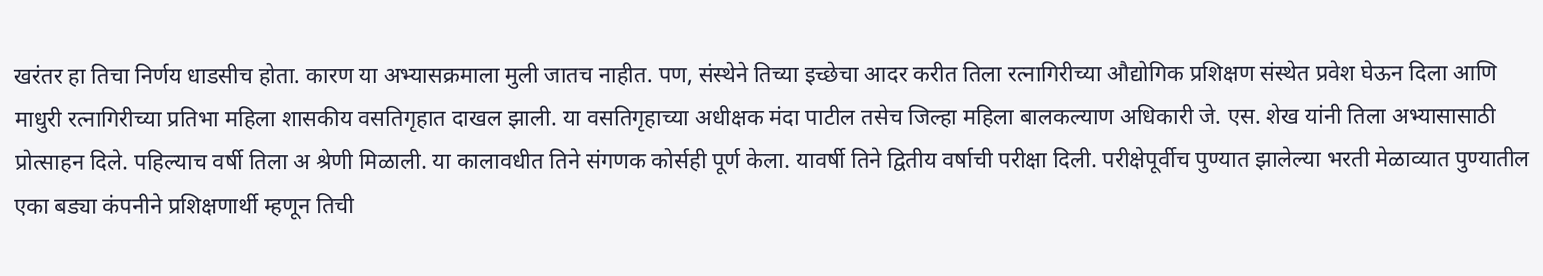खरंतर हा तिचा निर्णय धाडसीच होता. कारण या अभ्यासक्रमाला मुली जातच नाहीत. पण, संस्थेने तिच्या इच्छेचा आदर करीत तिला रत्नागिरीच्या औद्योगिक प्रशिक्षण संस्थेत प्रवेश घेऊन दिला आणि माधुरी रत्नागिरीच्या प्रतिभा महिला शासकीय वसतिगृहात दाखल झाली. या वसतिगृहाच्या अधीक्षक मंदा पाटील तसेच जिल्हा महिला बालकल्याण अधिकारी जे. एस. शेख यांनी तिला अभ्यासासाठी प्रोत्साहन दिले. पहिल्याच वर्षी तिला अ श्रेणी मिळाली. या कालावधीत तिने संगणक कोर्सही पूर्ण केला. यावर्षी तिने द्वितीय वर्षाची परीक्षा दिली. परीक्षेपूर्वीच पुण्यात झालेल्या भरती मेळाव्यात पुण्यातील एका बड्या कंपनीने प्रशिक्षणार्थी म्हणून तिची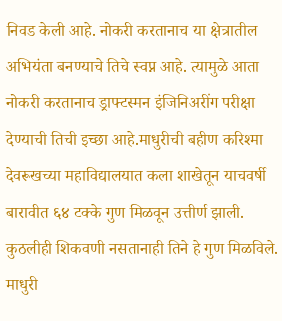निवड केली आहे. नोकरी करतानाच या क्षेत्रातील अभियंता बनण्याचे तिचे स्वप्न आहे. त्यामुळे आता नोकरी करतानाच ड्राफ्टस्मन इंजिनिअरींग परीक्षा देण्याची तिची इच्छा आहे.माधुरीची बहीण करिश्मा देवरूखच्या महाविद्यालयात कला शाखेतून याचवर्षी बारावीत ६४ टक्के गुण मिळवून उत्तीर्ण झाली. कुठलीही शिकवणी नसतानाही तिने हे गुण मिळविले. माधुरी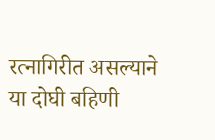रत्नागिरीत असल्याने या दोघी बहिणी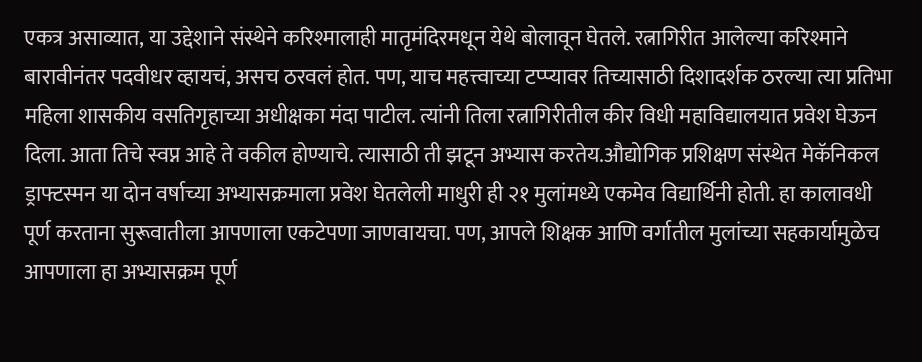एकत्र असाव्यात, या उद्देशाने संस्थेने करिश्मालाही मातृमंदिरमधून येथे बोलावून घेतले. रत्नागिरीत आलेल्या करिश्माने बारावीनंतर पदवीधर व्हायचं, असच ठरवलं होत. पण, याच महत्त्वाच्या टप्प्यावर तिच्यासाठी दिशादर्शक ठरल्या त्या प्रतिभा महिला शासकीय वसतिगृहाच्या अधीक्षका मंदा पाटील. त्यांनी तिला रत्नागिरीतील कीर विधी महाविद्यालयात प्रवेश घेऊन दिला. आता तिचे स्वप्न आहे ते वकील होण्याचे. त्यासाठी ती झटून अभ्यास करतेय.औद्योगिक प्रशिक्षण संस्थेत मेकॅनिकल ड्राफ्टस्मन या दोन वर्षाच्या अभ्यासक्रमाला प्रवेश घेतलेली माधुरी ही २१ मुलांमध्ये एकमेव विद्यार्थिनी होती. हा कालावधी पूर्ण करताना सुरूवातीला आपणाला एकटेपणा जाणवायचा. पण, आपले शिक्षक आणि वर्गातील मुलांच्या सहकार्यामुळेच आपणाला हा अभ्यासक्रम पूर्ण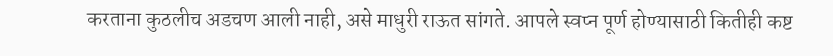करताना कुठलीच अडचण आली नाही, असे माधुरी राऊत सांगते. आपले स्वप्न पूर्ण होण्यासाठी कितीही कष्ट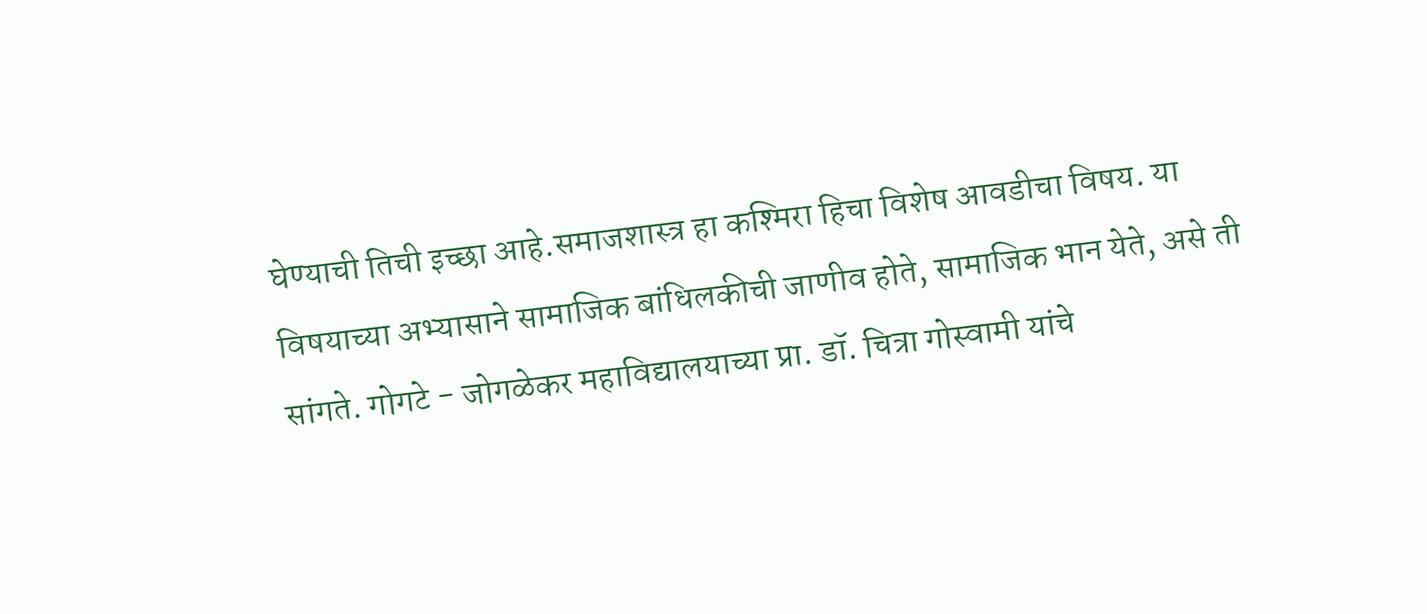घेण्याची तिची इच्छा आहे.समाजशास्त्र हा कश्मिरा हिचा विशेष आवडीचा विषय. या विषयाच्या अभ्यासाने सामाजिक बांधिलकीची जाणीव होते, सामाजिक भान येते, असे ती सांगते. गोगटे - जोगळेकर महाविद्यालयाच्या प्रा. डॉ. चित्रा गोस्वामी यांचे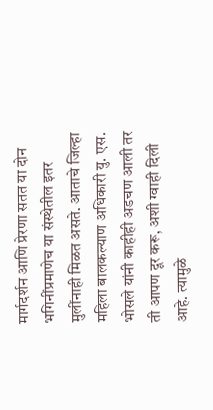मार्गदर्शन आणि प्रेरणा सतत या दोन भगिनींप्रमाणेच या संस्थेतील इतर मुलींनाही मिळत असते. आताचे जिल्हा महिला बालकल्याण अधिकारी यु. एस. भोसले यांनी काहीही अडचण आली तर ती आपण दूर करू, अशी ग्वाही दिली आहे. त्यामुळे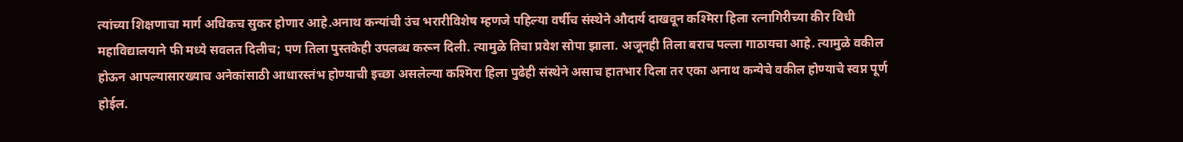त्यांच्या शिक्षणाचा मार्ग अधिकच सुकर होणार आहे.अनाथ कन्यांची उंच भरारीविशेष म्हणजे पहिल्या वर्षीच संस्थेने औदार्य दाखवून कश्मिरा हिला रत्नागिरीच्या कीर विधी महाविद्यालयाने फी मध्ये सवलत दिलीच; पण तिला पुस्तकेही उपलब्ध करून दिली. त्यामुळे तिचा प्रवेश सोपा झाला. अजूनही तिला बराच पल्ला गाठायचा आहे. त्यामुळे वकील होऊन आपल्यासारख्याच अनेकांसाठी आधारस्तंभ होण्याची इच्छा असलेल्या कश्मिरा हिला पुढेही संस्थेने असाच हातभार दिला तर एका अनाथ कन्येचे वकील होण्याचे स्वप्न पूर्ण होईल.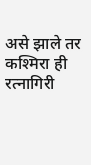असे झाले तर कश्मिरा ही रत्नागिरी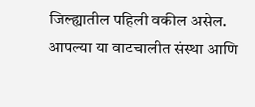जिल्ह्यातील पहिली वकील असेल. आपल्या या वाटचालीत संस्था आणि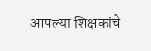आपल्या शिक्षकांचे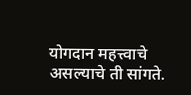योगदान महत्त्वाचे असल्याचे ती सांगते.